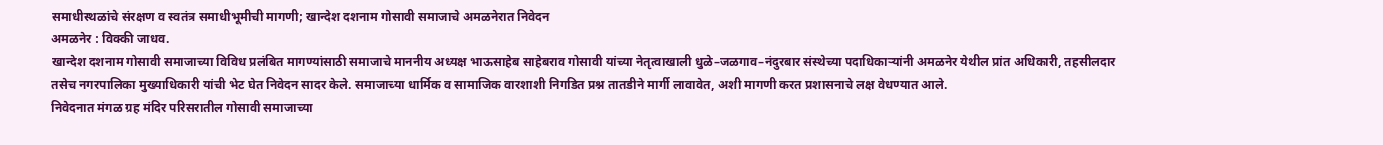समाधीस्थळांचे संरक्षण व स्वतंत्र समाधीभूमीची मागणी; खान्देश दशनाम गोसावी समाजाचे अमळनेरात निवेदन
अमळनेर : विक्की जाधव.
खान्देश दशनाम गोसावी समाजाच्या विविध प्रलंबित मागण्यांसाठी समाजाचे माननीय अध्यक्ष भाऊसाहेब साहेबराव गोसावी यांच्या नेतृत्वाखाली धुळे–जळगाव–नंदुरबार संस्थेच्या पदाधिकाऱ्यांनी अमळनेर येथील प्रांत अधिकारी, तहसीलदार तसेच नगरपालिका मुख्याधिकारी यांची भेट घेत निवेदन सादर केले. समाजाच्या धार्मिक व सामाजिक वारशाशी निगडित प्रश्न तातडीने मार्गी लावावेत, अशी मागणी करत प्रशासनाचे लक्ष वेधण्यात आले.
निवेदनात मंगळ ग्रह मंदिर परिसरातील गोसावी समाजाच्या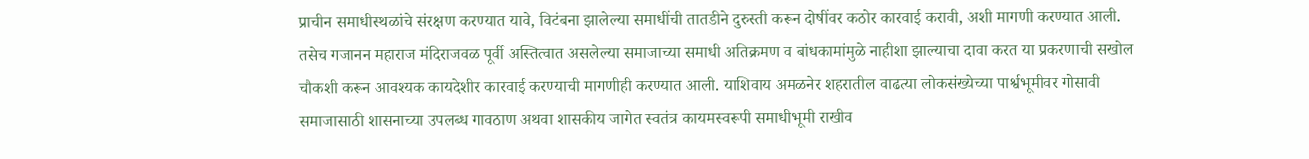प्राचीन समाधीस्थळांचे संरक्षण करण्यात यावे, विटंबना झालेल्या समाधींची तातडीने दुरुस्ती करून दोषींवर कठोर कारवाई करावी, अशी मागणी करण्यात आली. तसेच गजानन महाराज मंदिराजवळ पूर्वी अस्तित्वात असलेल्या समाजाच्या समाधी अतिक्रमण व बांधकामांमुळे नाहीशा झाल्याचा दावा करत या प्रकरणाची सखोल चौकशी करून आवश्यक कायदेशीर कारवाई करण्याची मागणीही करण्यात आली. याशिवाय अमळनेर शहरातील वाढत्या लोकसंख्येच्या पार्श्वभूमीवर गोसावी समाजासाठी शासनाच्या उपलब्ध गावठाण अथवा शासकीय जागेत स्वतंत्र कायमस्वरूपी समाधीभूमी राखीव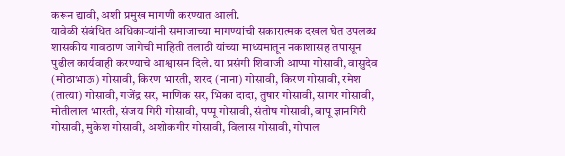करून द्यावी, अशी प्रमुख मागणी करण्यात आली.
यावेळी संबंधित अधिकाऱ्यांनी समाजाच्या मागण्यांची सकारात्मक दखल घेत उपलब्ध शासकीय गावठाण जागेची माहिती तलाठी यांच्या माध्यमातून नकाशासह तपासून पुढील कार्यवाही करण्याचे आश्वासन दिले. या प्रसंगी शिवाजी आप्पा गोसावी, वासुदेव (मोठाभाऊ) गोसावी, किरण भारती, शरद (नाना) गोसावी, किरण गोसावी, रमेश (तात्या) गोसावी, गजेंद्र सर, माणिक सर, भिका दादा, तुषार गोसावी, सागर गोसावी, मोतीलाल भारती, संजय गिरी गोसावी, पप्पू गोसावी, संतोष गोसावी, बापू ज्ञानगिरी गोसावी, मुकेश गोसावी, अशोकगीर गोसावी, विलास गोसावी, गोपाल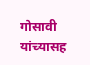गोसावी यांच्यासह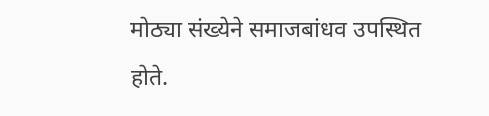मोठ्या संख्येने समाजबांधव उपस्थित होते.